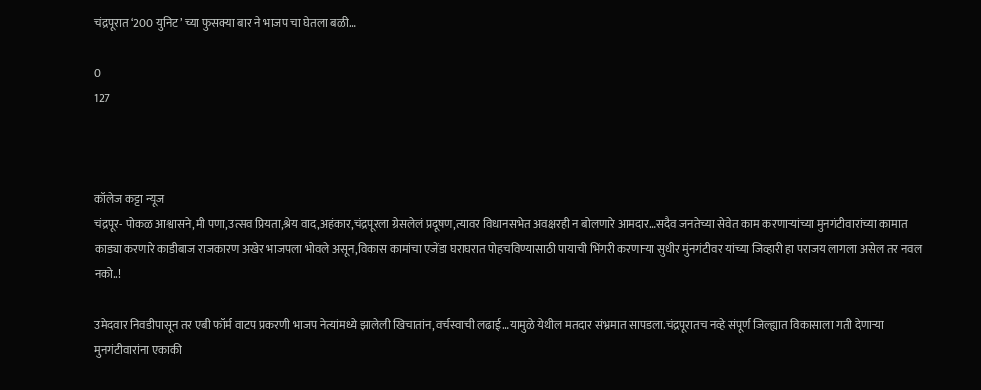चंद्रपूरात ‘200 युनिट’ च्या फुसक्या बार ने भाजप चा घेतला बळी…

0
127



कॉलेज कट्टा न्यूज
चंद्रपूर- पोकळ आश्वासने,मी पणा,उत्सव प्रियता,श्रेय वाद,अहंकार,चंद्रपूरला ग्रेसलेलं प्रदूषण,त्यावर विधानसभेत अवक्षरही न बोलणारे आमदार…सदैव जनतेच्या सेवेत काम करणाऱ्यांच्या मुनगंटीवारांच्या कामात काड्या करणारे काडीबाज राजकारण अखेर भाजपला भोवले असून,विकास कामांचा एजेंडा घराघरात पोहचविण्यासाठी पायाची भिंगरी करणाऱ्या सुधीर मुंनगंटीवर यांच्या जिव्हारी हा पराजय लागला असेल तर नवल नको..!

उमेदवार निवडीपासून तर एबी फॉर्म वाटप प्रकरणी भाजप नेत्यांमध्ये झालेली खिचातांन,वर्चस्वाची लढाई…यामुळे येथील मतदार संभ्रमात सापडला.चंद्रपूरातच नव्हे संपूर्ण जिल्ह्यात विकासाला गती देणाऱ्या मुनगंटीवारांना एकाकी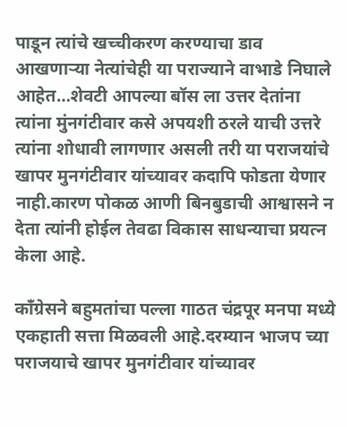पाडून त्यांचे खच्चीकरण करण्याचा डाव आखणाऱ्या नेत्यांचेही या पराज्याने वाभाडे निघाले आहेत…शेवटी आपल्या बॉस ला उत्तर देतांना त्यांना मुंनगंटीवार कसे अपयशी ठरले याची उत्तरे त्यांना शोधावी लागणार असली तरी या पराजयांचे खापर मुनगंटीवार यांच्यावर कदापि फोडता येणार नाही.कारण पोकळ आणी बिनबुडाची आश्वासने न देता त्यांनी होईल तेवढा विकास साधन्याचा प्रयत्न केला आहे.

काँग्रेसने बहुमतांचा पल्ला गाठत चंद्रपूर मनपा मध्ये एकहाती सत्ता मिळवली आहे.दरम्यान भाजप च्या पराजयाचे खापर मुनगंटीवार यांच्यावर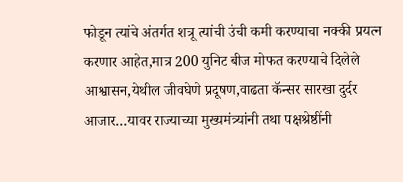फोडून त्यांचे अंतर्गत शत्रू त्यांची उंची कमी करण्याचा नक्की प्रयत्न करणार आहेत,मात्र 200 युनिट बीज मोफत करण्याचे दिलेले आश्वासन,येथील जीवघेणे प्रदूषण,वाढता कॅन्सर सारखा दुर्दर आजार…यावर राज्याच्या मुख्यमंत्र्यांनी तथा पक्षश्रेष्ठींनी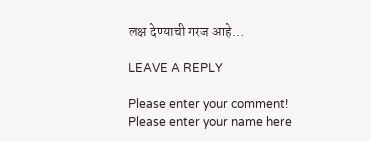लक्ष देण्याची गरज आहे…

LEAVE A REPLY

Please enter your comment!
Please enter your name here